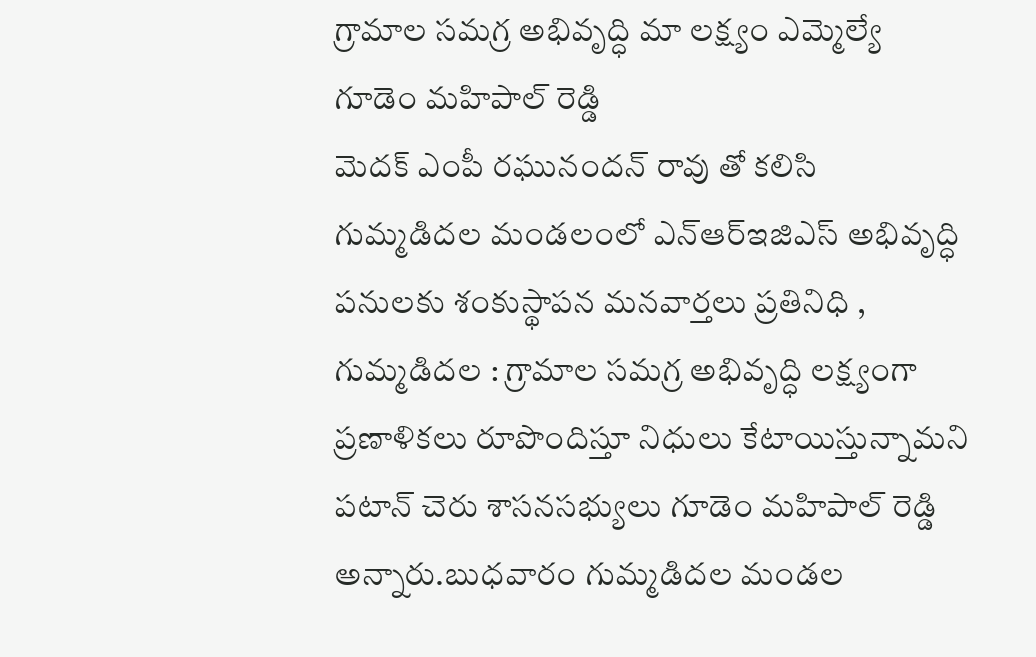గ్రామాల సమగ్ర అభివృద్ధి మా లక్ష్యం ఎమ్మెల్యే గూడెం మహిపాల్ రెడ్డి
మెదక్ ఎంపీ రఘునందన్ రావు తో కలిసి గుమ్మడిదల మండలంలో ఎన్ఆర్ఇజిఎస్ అభివృద్ధి పనులకు శంకుస్థాపన మనవార్తలు ప్రతినిధి , గుమ్మడిదల : గ్రామాల సమగ్ర అభివృద్ధి లక్ష్యంగా ప్రణాళికలు రూపొందిస్తూ నిధులు కేటాయిస్తున్నామని పటాన్ చెరు శాసనసభ్యులు గూడెం మహిపాల్ రెడ్డి అన్నారు.బుధవారం గుమ్మడిదల మండల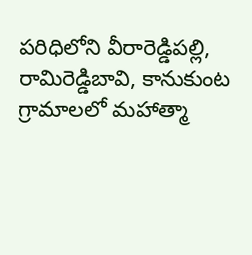పరిధిలోని వీరారెడ్డిపల్లి, రామిరెడ్డిబావి, కానుకుంట గ్రామాలలో మహాత్మా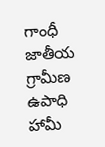గాంధీ జాతీయ గ్రామీణ ఉపాధి హామీ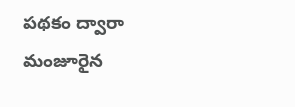పథకం ద్వారా మంజూరైన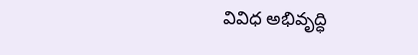వివిధ అభివృద్ధి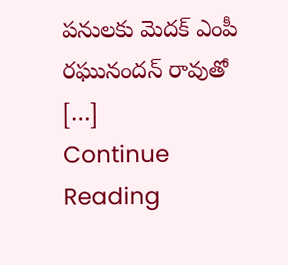పనులకు మెదక్ ఎంపీ రఘునందన్ రావుతో […]
Continue Reading